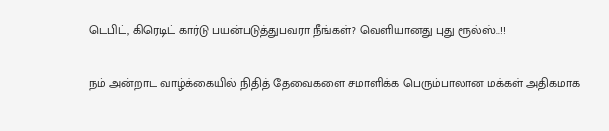டெபிட், கிரெடிட் கார்டு பயன்படுத்துபவரா நீங்கள்? வெளியானது புது ரூல்ஸ்..!!

நம் அன்றாட வாழ்க்கையில் நிதித் தேவைகளை சமாளிக்க பெரும்பாலான மக்கள் அதிகமாக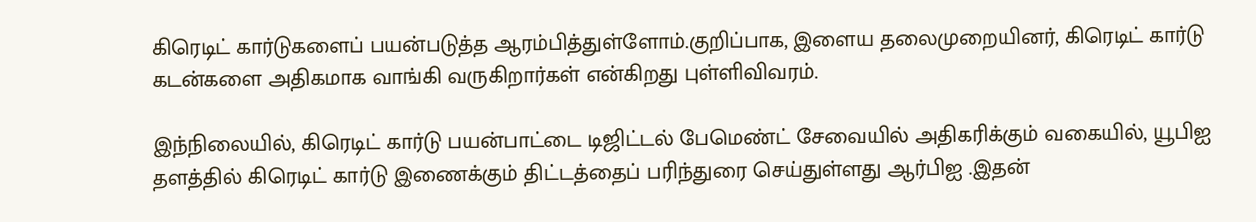கிரெடிட் கார்டுகளைப் பயன்படுத்த ஆரம்பித்துள்ளோம்.குறிப்பாக, இளைய தலைமுறையினர், கிரெடிட் கார்டு கடன்களை அதிகமாக வாங்கி வருகிறார்கள் என்கிறது புள்ளிவிவரம்.

இந்நிலையில், கிரெடிட் கார்டு பயன்பாட்டை டிஜிட்டல் பேமெண்ட் சேவையில் அதிகரிக்கும் வகையில், யூபிஐ தளத்தில் கிரெடிட் கார்டு இணைக்கும் திட்டத்தைப் பரிந்துரை செய்துள்ளது ஆர்பிஐ .இதன்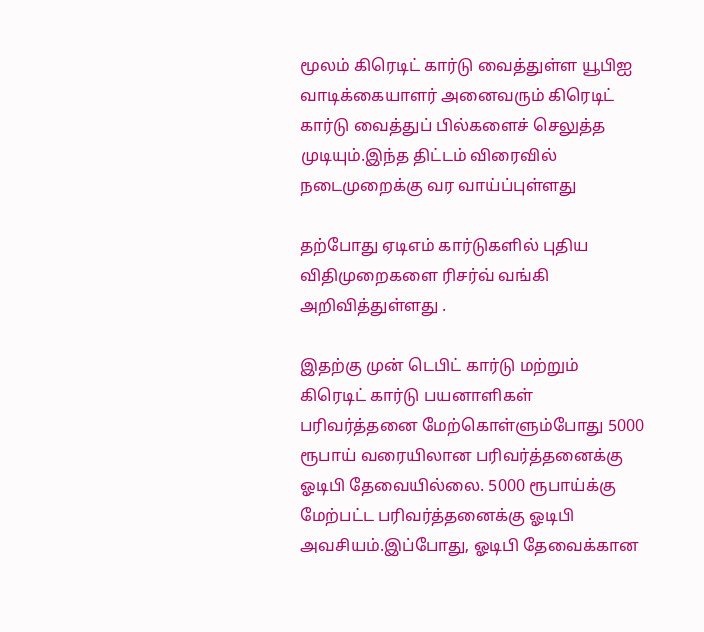மூலம் கிரெடிட் கார்டு வைத்துள்ள யூபிஐ வாடிக்கையாளர் அனைவரும் கிரெடிட் கார்டு வைத்துப் பில்களைச் செலுத்த முடியும்.இந்த திட்டம் விரைவில் நடைமுறைக்கு வர வாய்ப்புள்ளது

தற்போது ஏடிஎம் கார்டுகளில் புதிய விதிமுறைகளை ரிசர்வ் வங்கி அறிவித்துள்ளது .

இதற்கு முன் டெபிட் கார்டு மற்றும் கிரெடிட் கார்டு பயனாளிகள் பரிவர்த்தனை மேற்கொள்ளும்போது 5000 ரூபாய் வரையிலான பரிவர்த்தனைக்கு ஓடிபி தேவையில்லை. 5000 ரூபாய்க்கு மேற்பட்ட பரிவர்த்தனைக்கு ஓடிபி அவசியம்.இப்போது, ஓடிபி தேவைக்கான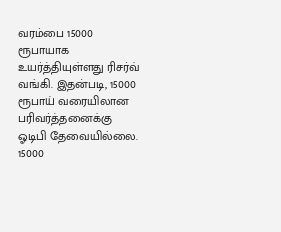வரம்பை 15000 ரூபாயாக உயர்த்தியுள்ளது ரிசர்வ் வங்கி. இதன்படி, 15000 ரூபாய் வரையிலான பரிவர்த்தனைக்கு ஓடிபி தேவையில்லை. 15000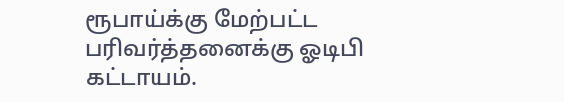ரூபாய்க்கு மேற்பட்ட பரிவர்த்தனைக்கு ஓடிபி கட்டாயம்.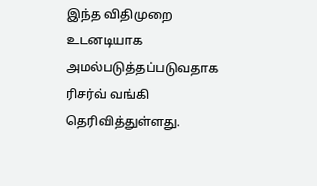இந்த விதிமுறை உடனடியாக அமல்படுத்தப்படுவதாக ரிசர்வ் வங்கி தெரிவித்துள்ளது.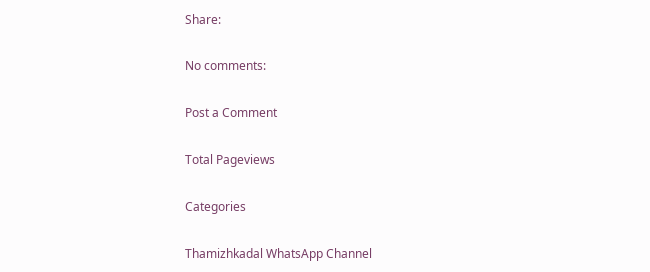Share:

No comments:

Post a Comment

Total Pageviews

Categories

Thamizhkadal WhatsApp Channel